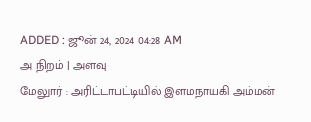ADDED : ஜூன் 24, 2024 04:28 AM
அ நிறம் | அளவு
மேலுார் : அரிட்டாபட்டியில் இளமநாயகி அம்மன்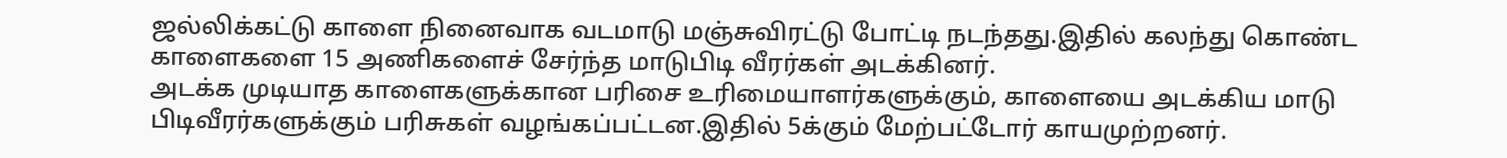ஜல்லிக்கட்டு காளை நினைவாக வடமாடு மஞ்சுவிரட்டு போட்டி நடந்தது.இதில் கலந்து கொண்ட காளைகளை 15 அணிகளைச் சேர்ந்த மாடுபிடி வீரர்கள் அடக்கினர்.
அடக்க முடியாத காளைகளுக்கான பரிசை உரிமையாளர்களுக்கும், காளையை அடக்கிய மாடு பிடிவீரர்களுக்கும் பரிசுகள் வழங்கப்பட்டன.இதில் 5க்கும் மேற்பட்டோர் காயமுற்றனர்.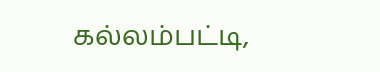கல்லம்பட்டி,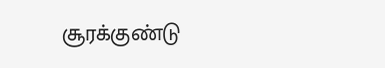சூரக்குண்டு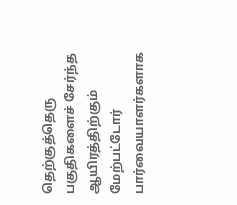தெற்குத்தெரு பகுதிகளைச் சேர்ந்த ஆயிரத்திற்கும் மேற்பட்டோர் பார்வையாளர்களாக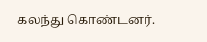கலந்து கொண்டனர்.